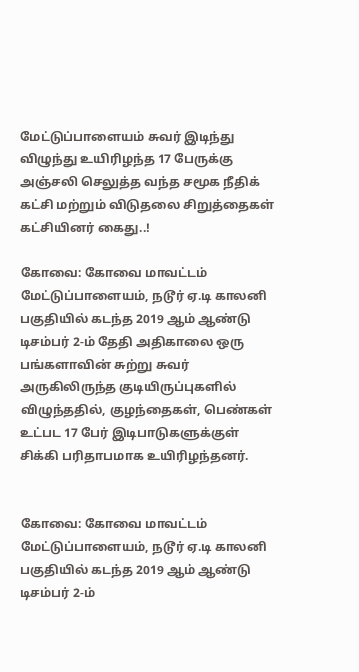மேட்டுப்பாளையம் சுவர் இடிந்து விழுந்து உயிரிழந்த 17 பேருக்கு அஞ்சலி செலுத்த வந்த சமூக நீதிக் கட்சி மற்றும் விடுதலை சிறுத்தைகள் கட்சியினர் கைது..!

கோவை: கோவை மாவட்டம் மேட்டுப்பாளையம், நடூர் ஏ.டி காலனி பகுதியில் கடந்த 2019 ஆம் ஆண்டு டிசம்பர் 2-ம் தேதி அதிகாலை ஒரு பங்களாவின் சுற்று சுவர் அருகிலிருந்த குடியிருப்புகளில் விழுந்ததில், குழந்தைகள், பெண்கள் உட்பட 17 பேர் இடிபாடுகளுக்குள் சிக்கி பரிதாபமாக உயிரிழந்தனர்.


கோவை: கோவை மாவட்டம் மேட்டுப்பாளையம், நடூர் ஏ.டி காலனி பகுதியில் கடந்த 2019 ஆம் ஆண்டு டிசம்பர் 2-ம்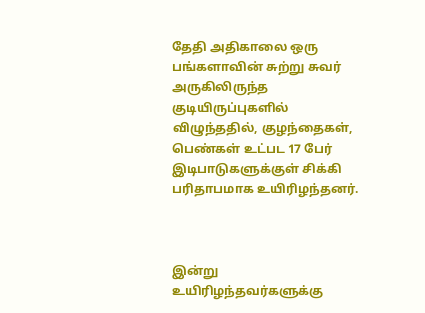தேதி அதிகாலை ஒரு பங்களாவின் சுற்று சுவர் அருகிலிருந்த குடியிருப்புகளில் விழுந்ததில், குழந்தைகள், பெண்கள் உட்பட 17 பேர் இடிபாடுகளுக்குள் சிக்கி பரிதாபமாக உயிரிழந்தனர்.



இன்று உயிரிழந்தவர்களுக்கு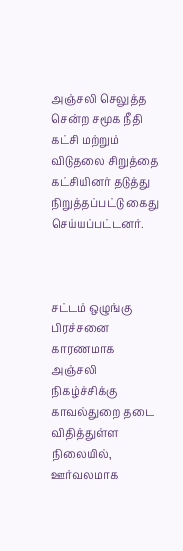அஞ்சலி செலுத்த சென்ற சமூக நீதி கட்சி மற்றும் விடுதலை சிறுத்தை கட்சியினர் தடுத்து நிறுத்தப்பட்டு கைது செய்யப்பட்டனர்.



சட்டம் ஒழுங்கு பிரச்சனை காரணமாக அஞ்சலி  நிகழ்ச்சிக்கு காவல்துறை தடை விதித்துள்ள நிலையில், ஊர்வலமாக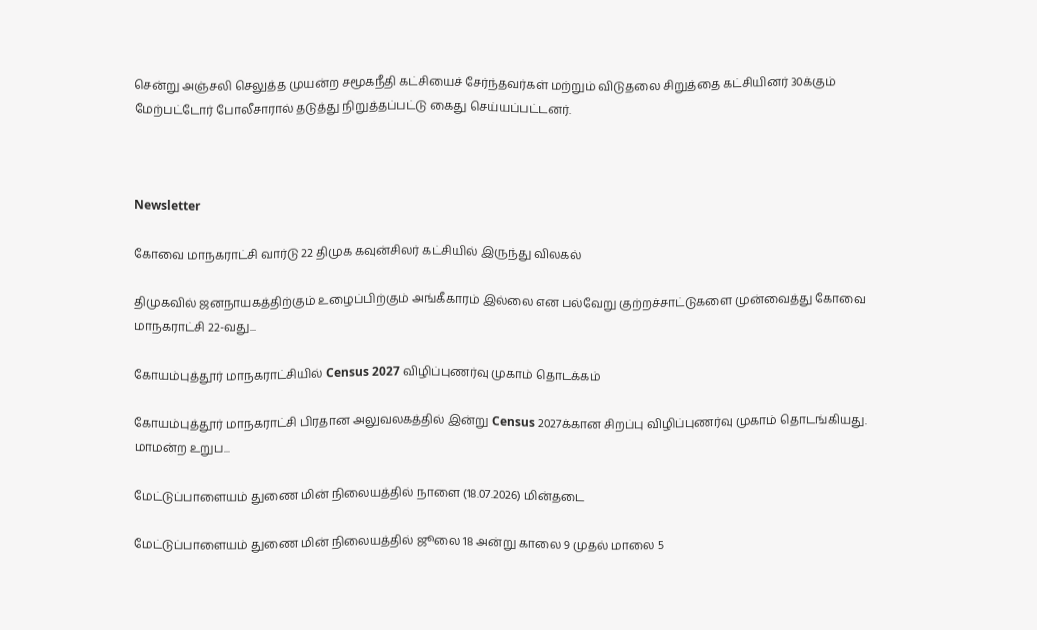சென்று அஞ்சலி செலுத்த முயன்ற சமூகநீதி கட்சியைச் சேர்ந்தவர்கள் மற்றும் விடுதலை சிறுத்தை கட்சியினர் 30க்கும் மேற்பட்டோர் போலீசாரால் தடுத்து நிறுத்தப்பட்டு கைது செய்யப்பட்டனர்.



Newsletter

கோவை மாநகராட்சி வார்டு 22 திமுக கவுன்சிலர் கட்சியில் இருந்து விலகல்

திமுகவில் ஜனநாயகத்திற்கும் உழைப்பிற்கும் அங்கீகாரம் இல்லை என பல்வேறு குற்றச்சாட்டுகளை முன்வைத்து கோவை மாநகராட்சி 22-வது...

கோயம்புத்தூர் மாநகராட்சியில் Census 2027 விழிப்புணர்வு முகாம் தொடக்கம்

கோயம்புத்தூர் மாநகராட்சி பிரதான அலுவலகத்தில் இன்று Census 2027க்கான சிறப்பு விழிப்புணர்வு முகாம் தொடங்கியது. மாமன்ற உறுப...

மேட்டுப்பாளையம் துணை மின் நிலையத்தில் நாளை (18.07.2026) மின்தடை

மேட்டுப்பாளையம் துணை மின் நிலையத்தில் ஜூலை 18 அன்று காலை 9 முதல் மாலை 5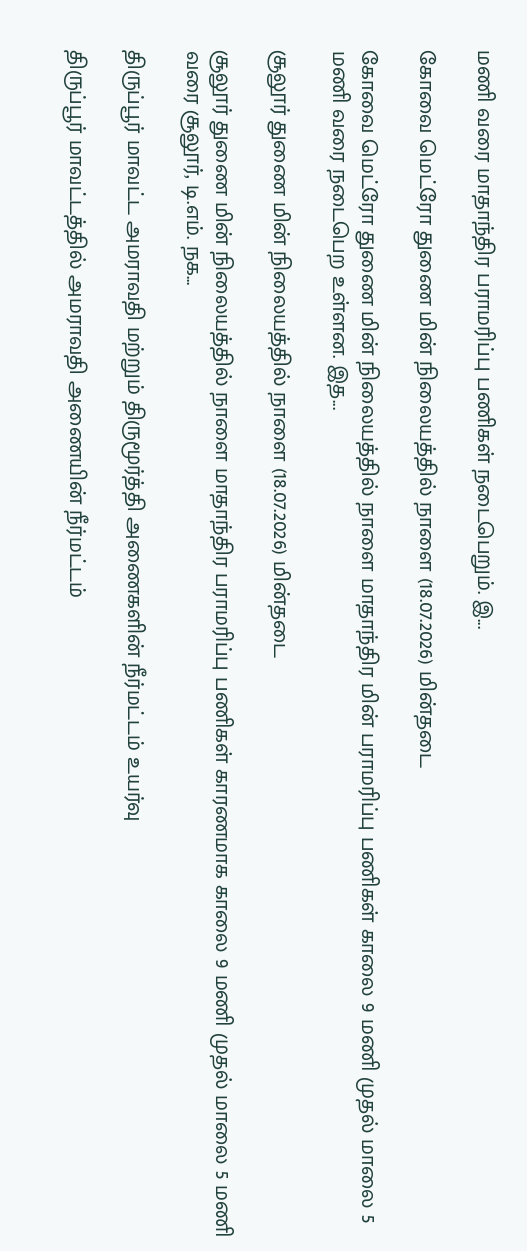மணி வரை மாதாந்திர பராமரிப்பு பணிகள் நடைபெறும். இ...

கோவை மெட்ரோ துணை மின் நிலையத்தில் நாளை (18.07.2026) மின்தடை

கோவை மெட்ரோ துணை மின் நிலையத்தில் நாளை மாதாந்திர மின் பராமரிப்பு பணிகள் காலை 9 மணி முதல் மாலை 5 மணி வரை நடைபெற உள்ளன. இத...

சூலூர் துணை மின் நிலையத்தில் நாளை (18.07.2026) மின்தடை

சூலூர் துணை மின் நிலையத்தில் நாளை மாதாந்திர பராமரிப்பு பணிகள் காரணமாக காலை 9 மணி முதல் மாலை 5 மணி வரை சூலூர், டி.எம். நக...

திருப்பூர் மாவட்ட அமராவதி மற்றும் திருமூர்த்தி அணைகளின் நீர்மட்டம் உயர்வு

திருப்பூர் மாவட்டத்தில் அமராவதி அணையின் நீர்மட்டம்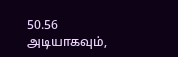50.56 அடியாகவும்,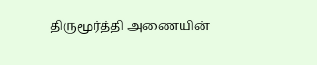திருமூர்த்தி அணையின்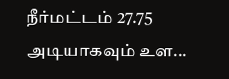நீர்மட்டம் 27.75 அடியாகவும் உள...